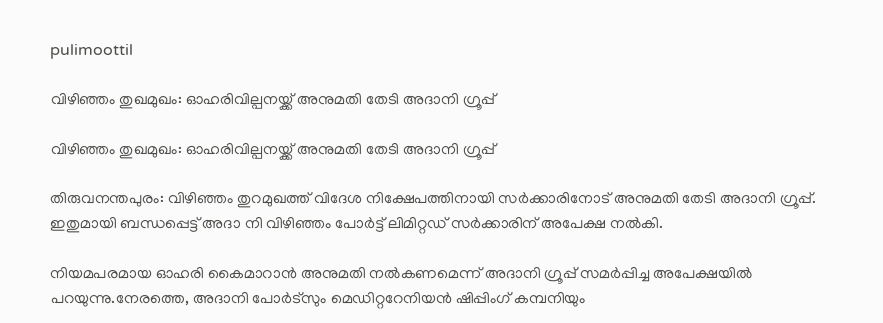pulimoottil

വിഴിഞ്ഞം തുഖമുഖം: ഓഹരിവില്പനയ്ക്ക് അനുമതി തേടി അദാനി ഗ്രൂപ്പ്

വിഴിഞ്ഞം തുഖമുഖം: ഓഹരിവില്പനയ്ക്ക് അനുമതി തേടി അദാനി ഗ്രൂപ്പ്

തിരുവനന്തപുരം: വിഴിഞ്ഞം തുറമുഖത്ത് വിദേശ നിക്ഷേപത്തിനായി സര്‍ക്കാരിനോട് അനുമതി തേടി അദാനി ഗ്രൂപ്പ്. ഇതുമായി ബന്ധപ്പെട്ട് അദാ നി വിഴിഞ്ഞം പോര്‍ട്ട് ലിമിറ്റഡ് സര്‍ക്കാരിന് അപേക്ഷ നല്‍കി.

നിയമപരമായ ഓഹരി കൈമാറാന്‍ അനുമതി നല്‍കണമെന്ന് അദാനി ഗ്രൂപ്പ് സമര്‍പ്പിച്ച അപേക്ഷയില്‍ പറയുന്നു.നേരത്തെ, അദാനി പോര്‍ട്‌സും മെഡിറ്ററേനിയന്‍ ഷിപ്പിംഗ് കമ്പനിയും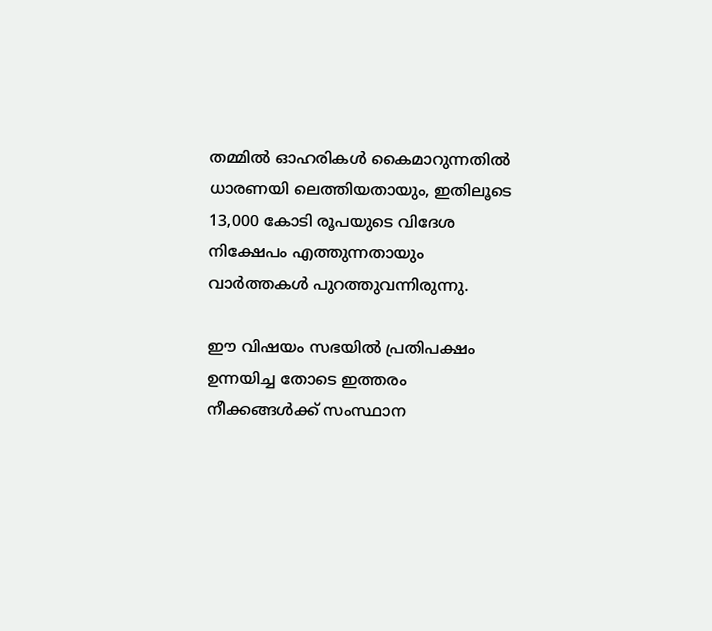തമ്മില്‍ ഓഹരികള്‍ കൈമാറുന്നതില്‍ ധാരണയി ലെത്തിയതായും, ഇതിലൂടെ 13,000 കോടി രൂപയുടെ വിദേശ നിക്ഷേപം എത്തുന്നതായും വാര്‍ത്തകള്‍ പുറത്തുവന്നിരുന്നു.

ഈ വിഷയം സഭയില്‍ പ്രതിപക്ഷം ഉന്നയിച്ച തോടെ ഇത്തരം നീക്കങ്ങള്‍ക്ക് സംസ്ഥാന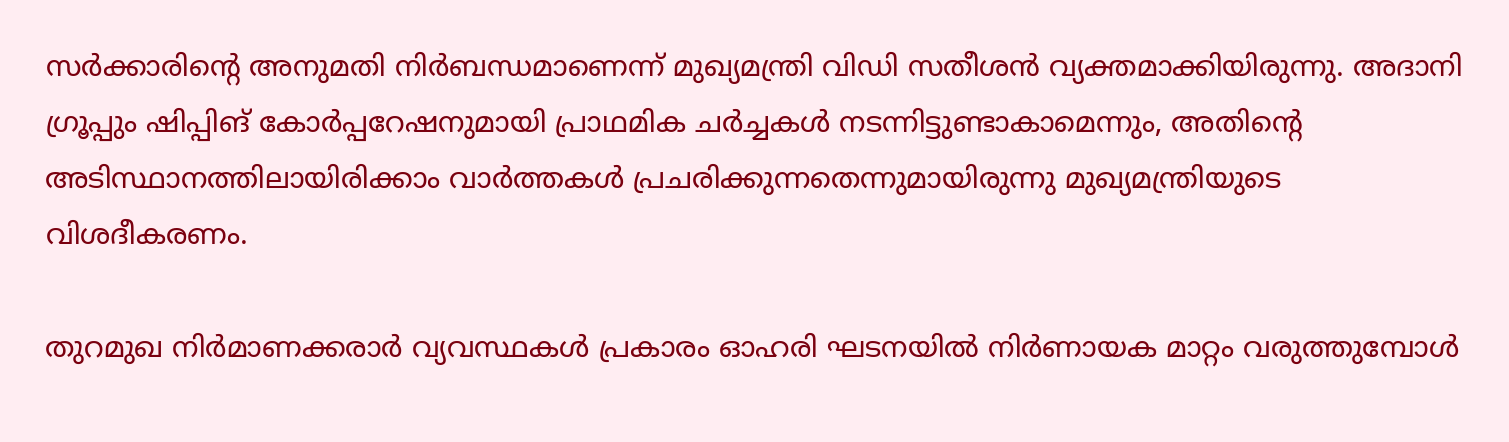സര്‍ക്കാരിന്റെ അനുമതി നിര്‍ബന്ധമാണെന്ന് മുഖ്യമന്ത്രി വിഡി സതീശന്‍ വ്യക്തമാക്കിയിരുന്നു. അദാനി ഗ്രൂപ്പും ഷിപ്പിങ് കോര്‍പ്പറേഷനുമായി പ്രാഥമിക ചര്‍ച്ചകള്‍ നടന്നിട്ടുണ്ടാകാമെന്നും, അതിന്റെ അടിസ്ഥാനത്തിലായിരിക്കാം വാര്‍ത്തകള്‍ പ്രചരിക്കുന്നതെന്നുമായിരുന്നു മുഖ്യമന്ത്രിയുടെ വിശദീകരണം.

തുറമുഖ നിര്‍മാണക്കരാര്‍ വ്യവസ്ഥകള്‍ പ്രകാരം ഓഹരി ഘടനയില്‍ നിര്‍ണായക മാറ്റം വരുത്തുമ്പോള്‍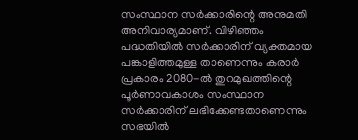സംസ്ഥാന സര്‍ക്കാരിന്റെ അനുമതി അനിവാര്യമാണ്. വിഴിഞ്ഞം പദ്ധതിയില്‍ സര്‍ക്കാരിന് വ്യക്തമായ പങ്കാളിത്തമുള്ള താണെന്നും കരാര്‍ പ്രകാരം 2080-ല്‍ തുറമുഖത്തിന്റെ പൂര്‍ണാവകാശം സംസ്ഥാന സര്‍ക്കാരിന് ലഭിക്കേണ്ടതാണെന്നും സഭയില്‍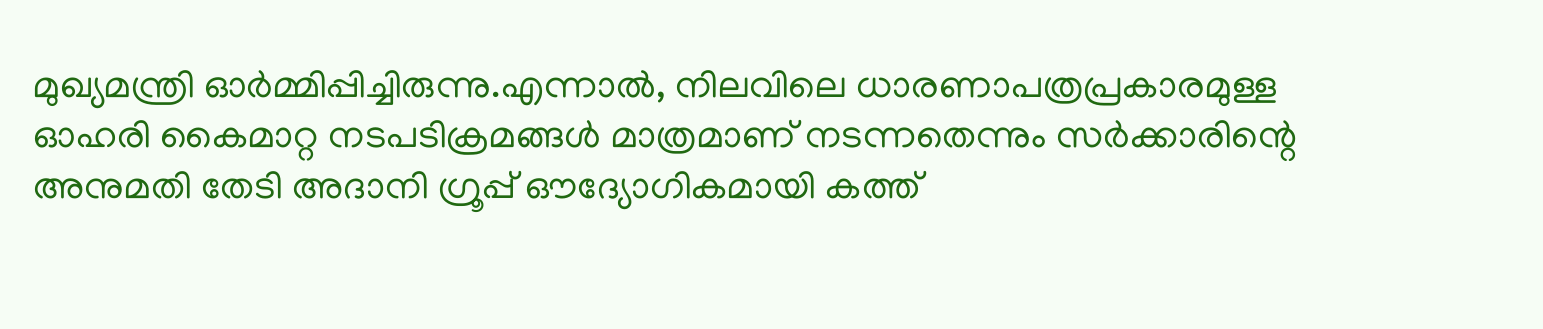മുഖ്യമന്ത്രി ഓര്‍മ്മിപ്പിച്ചിരുന്നു.എന്നാല്‍, നിലവിലെ ധാരണാപത്രപ്രകാരമുള്ള ഓഹരി കൈമാറ്റ നടപടിക്രമങ്ങള്‍ മാത്രമാണ് നടന്നതെന്നും സര്‍ക്കാരിന്റെ അനുമതി തേടി അദാനി ഗ്രൂപ്പ് ഔദ്യോഗികമായി കത്ത്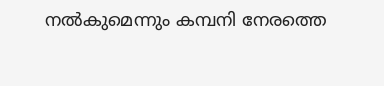നല്‍കുമെന്നും കമ്പനി നേരത്തെ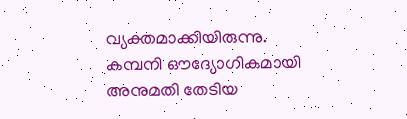വ്യക്തമാക്കിയിരുന്നു. കമ്പനി ഔദ്യോഗികമായി അനുമതി തേടിയ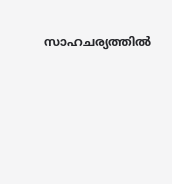സാഹചര്യത്തില്‍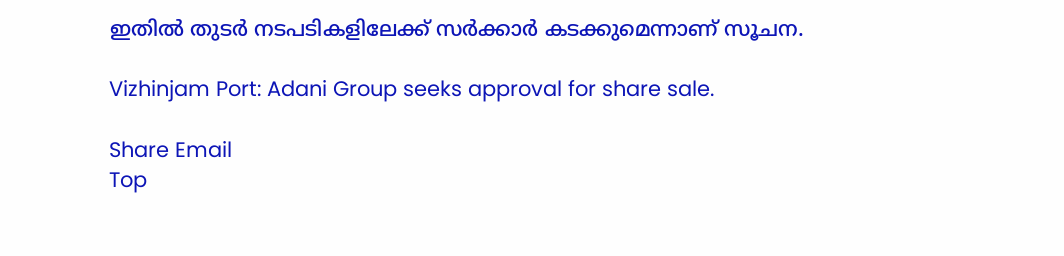ഇതില്‍ തുടര്‍ നടപടികളിലേക്ക് സര്‍ക്കാര്‍ കടക്കുമെന്നാണ് സൂചന.

Vizhinjam Port: Adani Group seeks approval for share sale.

Share Email
Top